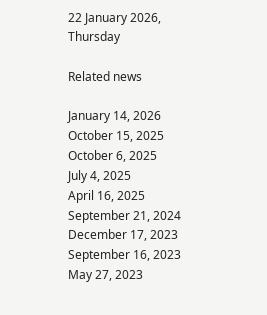22 January 2026, Thursday

Related news

January 14, 2026
October 15, 2025
October 6, 2025
July 4, 2025
April 16, 2025
September 21, 2024
December 17, 2023
September 16, 2023
May 27, 2023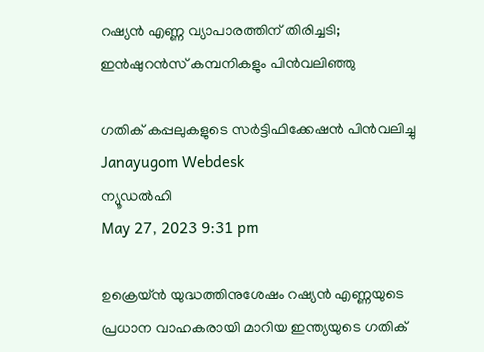റഷ്യന്‍ എണ്ണ വ്യാപാരത്തിന് തിരിച്ചടി; ഇന്‍ഷുറന്‍സ് കമ്പനികളും പിന്‍വലിഞ്ഞു

ഗതിക് കപ്പലുകളുടെ സര്‍ട്ടിഫിക്കേഷന്‍ പിന്‍വലിച്ചു
Janayugom Webdesk
ന്യൂഡൽഹി
May 27, 2023 9:31 pm

ഉക്രെയ്ന്‍ യുദ്ധത്തിനുശേഷം റഷ്യൻ എണ്ണയുടെ പ്രധാന വാഹകരായി മാറിയ ഇന്ത്യയുടെ ഗതിക്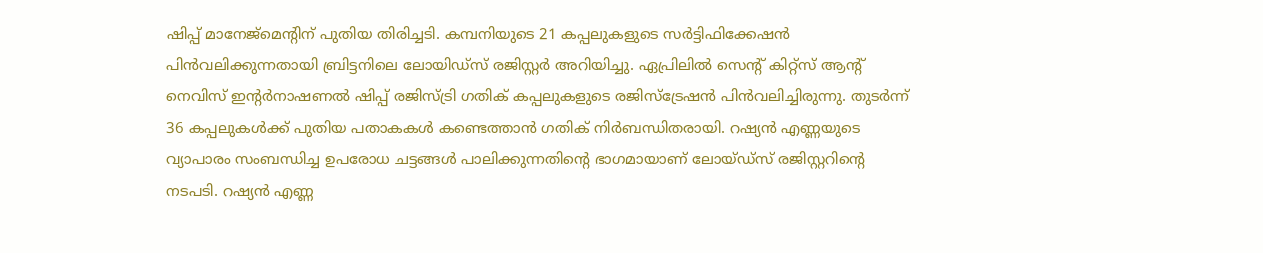ഷിപ്പ് മാനേജ്‌മെന്റിന് പുതിയ തിരിച്ചടി. കമ്പനിയുടെ 21 കപ്പലുകളുടെ സർട്ടിഫിക്കേഷൻ പിൻവലിക്കുന്നതായി ബ്രിട്ടനിലെ ലോയിഡ്സ് രജിസ്റ്റർ അറിയിച്ചു. ഏപ്രിലില്‍ സെന്റ് കിറ്റ്‌സ് ആന്റ് നെവിസ് ഇന്റർനാഷണൽ ഷിപ്പ് രജിസ്ട്രി ഗതിക് കപ്പലുകളുടെ രജിസ്ട്രേഷന്‍ പിന്‍വലിച്ചിരുന്നു. തുടർന്ന് 36 കപ്പലുകൾക്ക് പുതിയ പതാകകൾ കണ്ടെത്താൻ ഗതിക് നിർബന്ധിതരായി. റഷ്യൻ എണ്ണയുടെ വ്യാപാരം സംബന്ധിച്ച ഉപരോധ ചട്ടങ്ങൾ പാലിക്കുന്നതിന്റെ ഭാഗമായാണ് ലോയ്ഡ്സ് രജിസ്റ്ററിന്റെ നടപടി. റഷ്യന്‍ എണ്ണ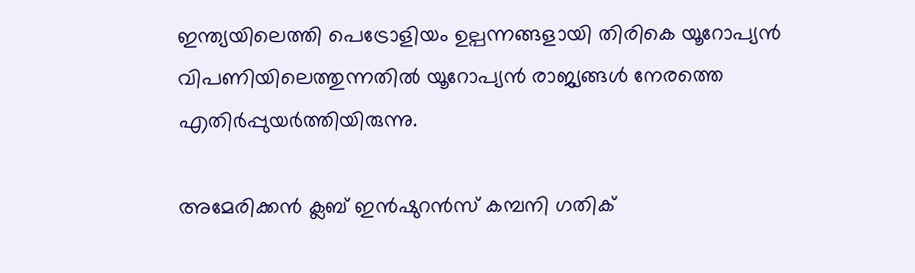ഇന്ത്യയിലെത്തി പെട്രോളിയം ഉല്പന്നങ്ങളായി തിരികെ യൂറോപ്യന്‍ വിപണിയിലെത്തുന്നതില്‍ യൂറോപ്യന്‍ രാജ്യങ്ങള്‍ നേരത്തെ എതിര്‍പ്പുയര്‍ത്തിയിരുന്നു.

അമേരിക്കന്‍ ക്ലബ് ഇന്‍ഷുറന്‍സ് കമ്പനി ഗതിക്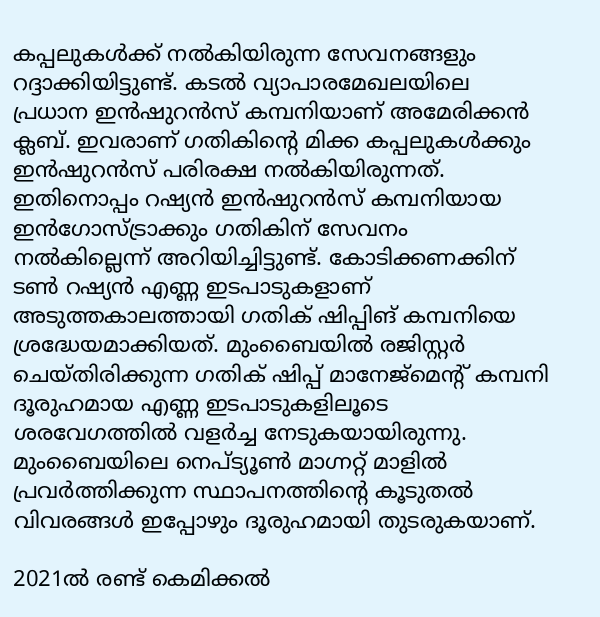കപ്പലുകള്‍ക്ക് നല്‍കിയിരുന്ന സേവനങ്ങളും റദ്ദാക്കിയിട്ടുണ്ട്. കടല്‍ വ്യാപാരമേഖലയിലെ പ്രധാന ഇന്‍ഷുറന്‍സ് കമ്പനിയാണ് അമേരിക്കന്‍ ക്ലബ്. ഇവരാണ് ഗതികിന്റെ മിക്ക കപ്പലുകള്‍ക്കും ഇന്‍ഷുറന്‍സ് പരിരക്ഷ നല്‍കിയിരുന്നത്. ഇതിനൊപ്പം റഷ്യൻ ഇൻഷുറന്‍സ് കമ്പനിയായ ഇൻഗോസ്‌ട്രാക്കും ഗതികിന് സേവനം നല്‍കില്ലെന്ന് അറിയിച്ചിട്ടുണ്ട്. കോടിക്കണക്കിന് ടണ്‍ റഷ്യന്‍ എണ്ണ ഇടപാടുകളാണ് അടുത്തകാലത്തായി ഗതിക് ഷിപ്പിങ് കമ്പനിയെ ശ്രദ്ധേയമാക്കിയത്. മുംബൈയില്‍ രജിസ്റ്റര്‍ ചെയ്തിരിക്കുന്ന ഗതിക് ഷിപ്പ് മാനേജ്മെന്റ് കമ്പനി ദൂരുഹമായ എണ്ണ ഇടപാടുകളിലൂടെ ശരവേഗത്തില്‍ വളര്‍ച്ച നേടുകയായിരുന്നു. മുംബൈയിലെ നെപ്ട്യൂണ്‍ മാഗ്നറ്റ് മാളില്‍ പ്രവര്‍ത്തിക്കുന്ന സ്ഥാപനത്തിന്റെ കൂടുതല്‍ വിവരങ്ങള്‍ ഇപ്പോഴും ദൂരുഹമായി തുടരുകയാണ്.

2021ല്‍ രണ്ട് കെമിക്കല്‍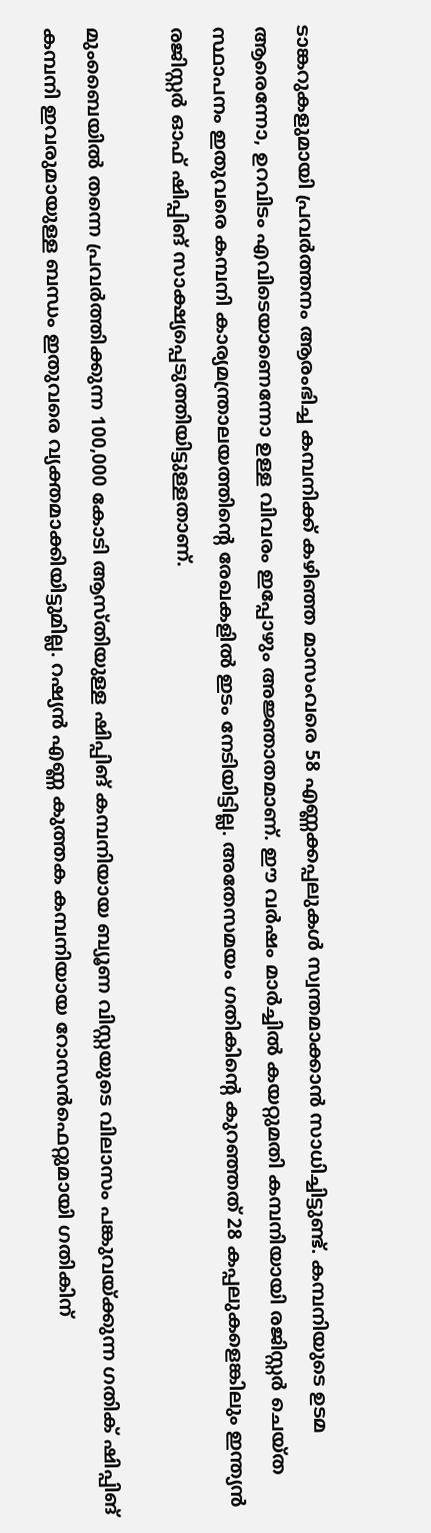ടാങ്കറുകളുമായി പ്രവര്‍ത്തനം ആരംഭിച്ച കമ്പനിക്ക് കഴിഞ്ഞ മാസംവരെ 58 എണ്ണക്കപ്പലുകള്‍ സ്വന്തമാക്കാന്‍ സാധിച്ചിട്ടുണ്ട്. കമ്പനിയുടെ ഉടമ ആരെന്നോ, ഉറവിടം എവിടെയാണെന്നോ ഉള്ള വിവരം ഇപ്പോഴും അജ്ഞാതമാണ്. ഈ വര്‍ഷം മാര്‍ച്ചില്‍ കയറ്റുമതി കമ്പനിയായി രജിസ്റ്റര്‍ ചെയ്ത സ്ഥാപനം ഇതുവരെ കമ്പനി കാര്യമന്ത്രാലയത്തിന്റെ രേഖകളില്‍ ഇടം നേടിയിട്ടില്ല. അതേസമയം ഗതികിന്റെ കുറഞ്ഞത് 28 കപ്പലുകളെങ്കിലും ഇന്ത്യൻ രജിസ്റ്റർ ഓഫ് ഷിപ്പിങ് സാക്ഷ്യപ്പെടുത്തിയിട്ടുള്ളതാണ്.

മുംബൈയില്‍ തന്നെ പ്രവര്‍ത്തിക്കുന്ന 100,000 കോടി ആസ്തിയുള്ള ഷിപ്പിങ് കമ്പനിയായ ബ്യൂണ വിസ്റ്റയുടെ വിലാസം പങ്കുവയ്ക്കുന്ന ഗതിക് ഷിപ്പിങ് കമ്പനി ഇവരുമായുള്ള ബന്ധം ഇതുവരെ വ്യക്തമാക്കിയിട്ടുമില്ല. റഷ്യന്‍ എണ്ണ കുത്തക കമ്പനിയായ റോസന്‍ഫെറ്റുമായി ഗതികിന്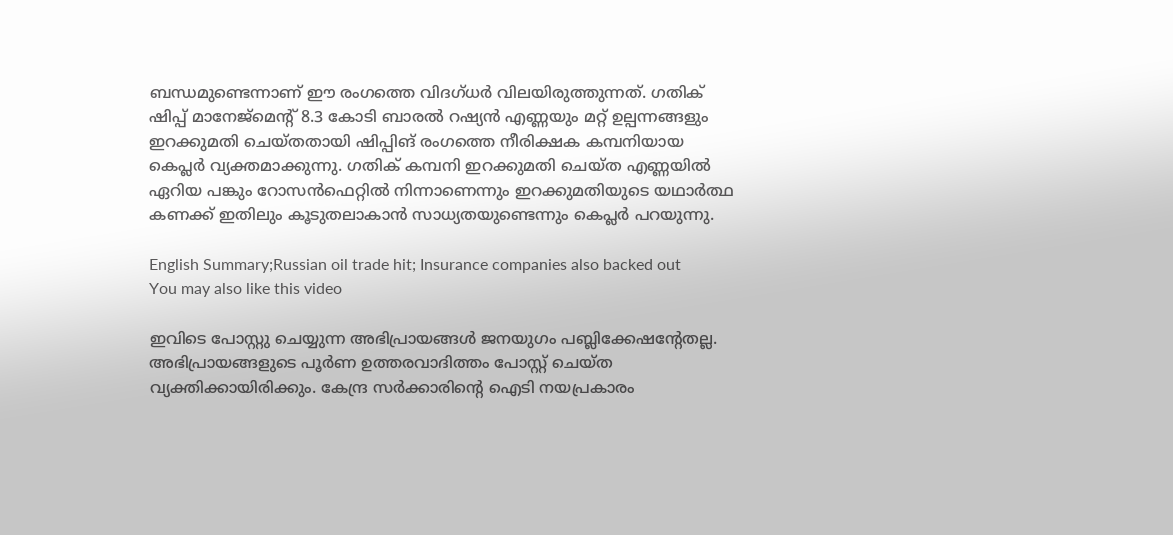ബന്ധമുണ്ടെന്നാണ് ഈ രംഗത്തെ വിദഗ്ധര്‍ വിലയിരുത്തുന്നത്. ഗതിക് ഷിപ്പ് മാനേജ്മെന്റ് 8.3 കോടി ബാരല്‍ റഷ്യന്‍ എണ്ണയും മറ്റ് ഉല്പന്നങ്ങളും ഇറക്കുമതി ചെയ്തതായി ഷിപ്പിങ് രംഗത്തെ നീരിക്ഷക കമ്പനിയായ കെപ്ലര്‍ വ്യക്തമാക്കുന്നു. ഗതിക് കമ്പനി ഇറക്കുമതി ചെയ്ത എണ്ണയില്‍ ഏറിയ പങ്കും റോസന്‍ഫെറ്റില്‍ നിന്നാണെന്നും ഇറക്കുമതിയുടെ യഥാര്‍ത്ഥ കണക്ക് ഇതിലും കൂടുതലാകാന്‍ സാധ്യതയുണ്ടെന്നും കെപ്ലര്‍ പറയുന്നു.

English Summary;Russian oil trade hit; Insurance companies also backed out
You may also like this video

ഇവിടെ പോസ്റ്റു ചെയ്യുന്ന അഭിപ്രായങ്ങള്‍ ജനയുഗം പബ്ലിക്കേഷന്റേതല്ല. അഭിപ്രായങ്ങളുടെ പൂര്‍ണ ഉത്തരവാദിത്തം പോസ്റ്റ് ചെയ്ത വ്യക്തിക്കായിരിക്കും. കേന്ദ്ര സര്‍ക്കാരിന്റെ ഐടി നയപ്രകാരം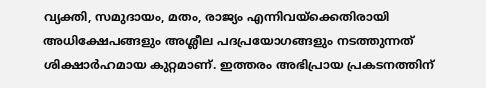വ്യക്തി, സമുദായം, മതം, രാജ്യം എന്നിവയ്‌ക്കെതിരായി അധിക്ഷേപങ്ങളും അശ്ലീല പദപ്രയോഗങ്ങളും നടത്തുന്നത് ശിക്ഷാര്‍ഹമായ കുറ്റമാണ്. ഇത്തരം അഭിപ്രായ പ്രകടനത്തിന്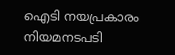ഐടി നയപ്രകാരം നിയമനടപടി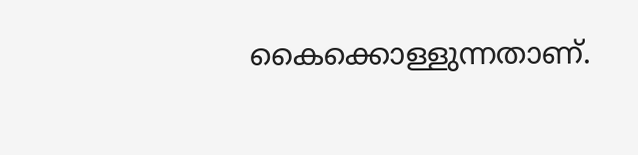കൈക്കൊള്ളുന്നതാണ്.